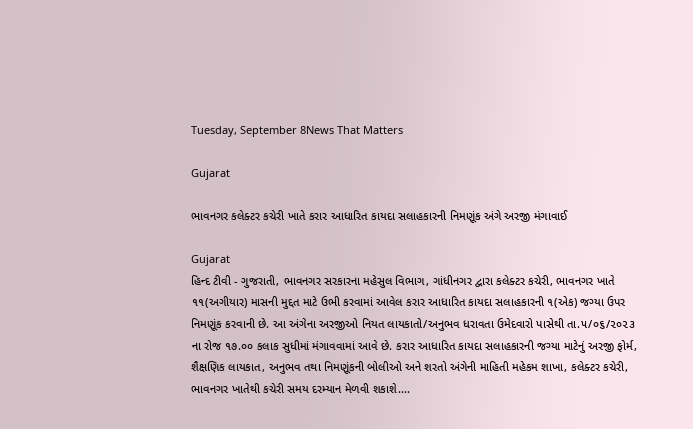Tuesday, September 8News That Matters

Gujarat

ભાવનગર કલેક્ટર કચેરી ખાતે કરાર આધારિત કાયદા સલાહકારની નિમણૂંક અંગે અરજી મંગાવાઈ

Gujarat
હિન્દ ટીવી - ગુજરાતી, ભાવનગર સરકારના મહેસુલ વિભાગ, ગાંધીનગર દ્વારા કલેક્ટર કચેરી, ભાવનગર ખાતે ૧૧(અગીયાર) માસની મુદ્દત માટે ઉભી કરવામાં આવેલ કરાર આધારિત કાયદા સલાહકારની ૧(એક) જગ્યા ઉપર નિમણૂંક કરવાની છે. આ અંગેના અરજીઓ નિયત લાયકાતો/અનુભવ ધરાવતા ઉમેદવારો પાસેથી તા.૫/૦૬/૨૦૨૩ ના રોજ ૧૭.૦૦ કલાક સુધીમાં મંગાવવામાં આવે છે. કરાર આધારિત કાયદા સલાહકારની જગ્યા માટેનું અરજી ફોર્મ, શૈક્ષણિક લાયકાત, અનુભવ તથા નિમણૂંકની બોલીઓ અને શરતો અંગેની માહિતી મહેકમ શાખા, કલેક્ટર કચેરી, ભાવનગર ખાતેથી કચેરી સમય દરમ્યાન મેળવી શકાશે....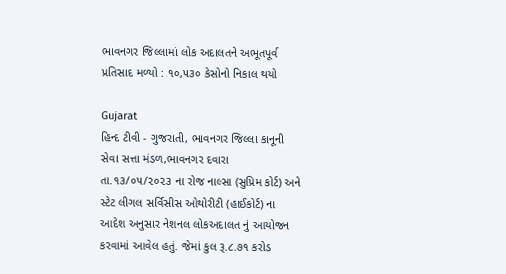ભાવનગર જિલ્લામાં લોક અદાલતને અભૂતપૂર્વ પ્રતિસાદ મળ્યો : ૧૦,૫૩૦ કેસોનો નિકાલ થયો

Gujarat
હિન્દ ટીવી - ગુજરાતી, ભાવનગર જિલ્લા કાનૂની સેવા સત્તા મંડળ,ભાવનગર દવારા તા.૧૩/૦૫/૨૦૨૩ ના રોજ નાલ્સા (સુપ્રિમ કોર્ટ) અને સ્ટેટ લીગલ સર્વિસીસ ઓથોરીટી (હાઈકોર્ટ) ના આદેશ અનુસાર નેશનલ લોકઅદાલત નું આયોજન કરવામાં આવેલ હતું. જેમાં કુલ રૂ.૮.૭૧ કરોડ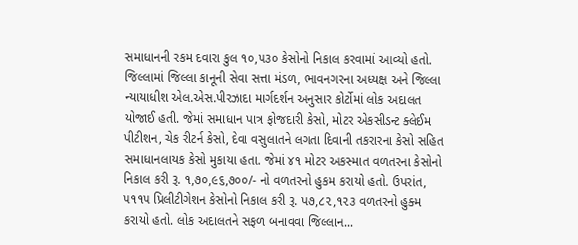સમાધાનની રકમ દવારા કુલ ૧૦,૫૩૦ કેસોનો નિકાલ કરવામાં આવ્યો હતો. જિલ્લામાં જિલ્લા કાનૂની સેવા સત્તા મંડળ, ભાવનગરના અધ્યક્ષ અને જિલ્લા ન્યાયાધીશ એલ.એસ.પીરઝાદા માર્ગદર્શન અનુસાર કોર્ટોમાં લોક અદાલત યોજાઈ હતી. જેમાં સમાધાન પાત્ર ફોજદારી કેસો, મોટર એકસીડન્ટ ક્લેઈમ પીટીશન, ચેક રીટર્ન કેસો, દેવા વસુલાતને લગતા દિવાની તકરારના કેસો સહિત સમાધાનલાયક કેસો મુકાયા હતા. જેમાં ૪૧ મોટર અકસ્માત વળતરના કેસોનો નિકાલ કરી રૂ. ૧,૭૦,૯૬,૭૦૦/- નો વળતરનો હુકમ કરાયો હતો. ઉપરાંત, ૫૧૧૫ પ્રિલીટીગેશન કેસોનો નિકાલ કરી રૂ. પ૭,૮૨,૧૨૩ વળતરનો હુક્મ કરાયો હતો. લોક અદાલતને સફળ બનાવવા જિલ્લાન...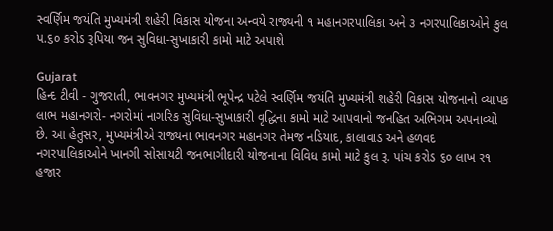સ્વર્ણિમ જયંતિ મુખ્યમંત્રી શહેરી વિકાસ યોજના અન્વયે રાજ્યની ૧ મહાનગરપાલિકા અને ૩ નગરપાલિકાઓને કુલ પ.૬૦ કરોડ રૂપિયા જન સુવિધા-સુખાકારી કામો માટે અપાશે

Gujarat
હિન્દ ટીવી - ગુજરાતી, ભાવનગર મુખ્યમંત્રી ભૂપેન્દ્ર પટેલે સ્વર્ણિમ જયંતિ મુખ્યમંત્રી શહેરી વિકાસ યોજનાનો વ્યાપક લાભ મહાનગરો- નગરોમાં નાગરિક સુવિધા-સુખાકારી વૃદ્ધિના કામો માટે આપવાનો જનહિત અભિગમ અપનાવ્યો છે. આ હેતુસર, મુખ્યમંત્રીએ રાજ્યના ભાવનગર મહાનગર તેમજ નડિયાદ, કાલાવાડ અને હળવદ નગરપાલિકાઓને ખાનગી સોસાયટી જનભાગીદારી યોજનાના વિવિધ કામો માટે કુલ રૂ. પાંચ કરોડ ૬૦ લાખ ર૧ હજાર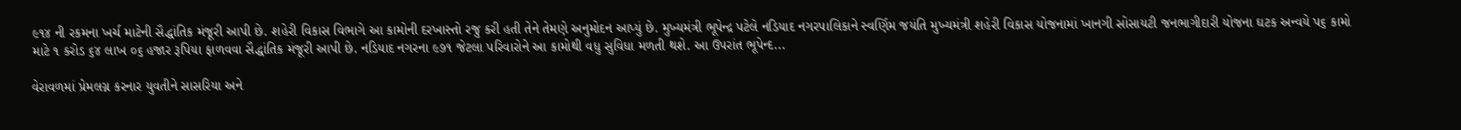૯૧૪ ની રકમના ખર્ચ માટેની સૈદ્ધાંતિક મંજૂરી આપી છે. શહેરી વિકાસ વિભાગે આ કામોની દરખાસ્તો રજુ કરી હતી તેને તેમણે અનુમોદન આપ્યું છે. મુખ્યમંત્રી ભૂપેન્દ્ર પટેલે નડિયાદ નગરપાલિકાને સ્વર્ણિમ જયંતિ મુખ્યમંત્રી શહેરી વિકાસ યોજનામાં ખાનગી સોસાયટી જનભાગીદારી યોજના ઘટક અન્વયે પ૬ કામો માટે ૧ કરોડ ૬૪ લાખ ૦૬ હજાર રૂપિયા ફાળવવા સૈદ્ધાંતિક મંજૂરી આપી છે. નડિયાદ નગરના ૯૭૧ જેટલા પરિવારોને આ કામોથી વધુ સુવિધા મળતી થશે. આ ઉપરાંત ભૂપેન્દ...

વેરાવળમાં પ્રેમલગ્ન કરનાર યુવતીને સાસરિયા અને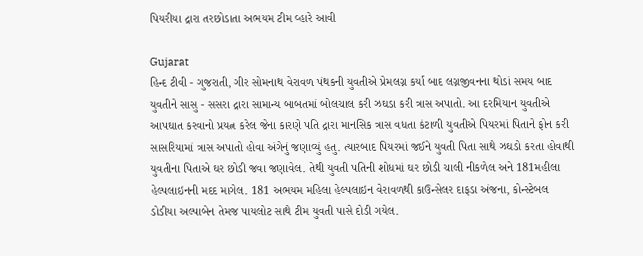પિયરીયા દ્રારા તરછોડાતા અભયમ ટીમ વ્હારે આવી

Gujarat
હિન્દ ટીવી - ગુજરાતી, ગીર સોમનાથ વેરાવળ પંથકની યુવતીએ પ્રેમલગ્ન કર્યા બાદ લગ્નજીવનના થોડાં સમય બાદ યુવતીને સાસુ - સસરા દ્રારા સામાન્ય બાબતમાં બોલચાલ કરી ઝઘડા કરી ત્રાસ અપાતો. આ દરમિયાન યુવતીએ આપઘાત કરવાનો પ્રયત્ન કરેલ જેના કારણે પતિ દ્રારા માનસિક ત્રાસ વધતા કંટાળી યુવતીએ પિયરમાં પિતાને ફોન કરી સાસરિયામાં ત્રાસ અપાતો હોવા અંગેનું જણાવ્યું હતુ. ત્યારબાદ પિયરમાં જઈને યુવતી પિતા સાથે ઝઘડો કરતા હોવાથી યુવતીના પિતાએ ઘર છોડી જવા જણાવેલ. તેથી યુવતી પતિની શોધમાં ઘર છોડી ચાલી નીકળેલ અને 181મહીલા હેલ્પલાઇનની મદદ માગેલ. 181 અભયમ મહિલા હેલ્પલાઇન વેરાવળથી કાઉન્સેલર દાફડા અંજના, કોન્સ્ટેબલ ડોડીયા અલ્પાબેન તેમજ પાયલોટ સાથે ટીમ યુવતી પાસે દોડી ગયેલ.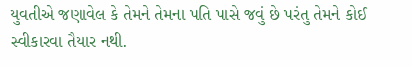યુવતીએ જણાવેલ કે તેમને તેમના પતિ પાસે જવું છે પરંતુ તેમને કોઈ સ્વીકારવા તૈયાર નથી.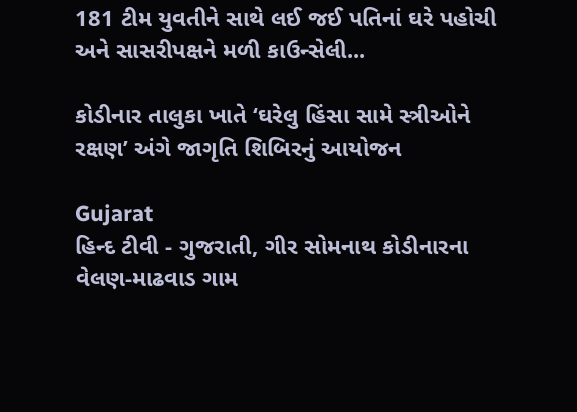181 ટીમ યુવતીને સાથે લઈ જઈ પતિનાં ઘરે પહોચી અને સાસરીપક્ષને મળી કાઉન્સેલી...

કોડીનાર તાલુકા ખાતે ‘ઘરેલુ હિંસા સામે સ્ત્રીઓને રક્ષણ’ અંગે જાગૃતિ શિબિરનું આયોજન

Gujarat
હિન્દ ટીવી - ગુજરાતી, ગીર સોમનાથ કોડીનારના વેલણ-માઢવાડ ગામ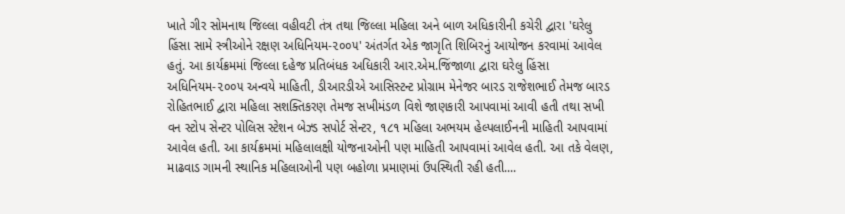ખાતે ગીર સોમનાથ જિલ્લા વહીવટી તંત્ર તથા જિલ્લા મહિલા અને બાળ અધિકારીની કચેરી દ્વારા 'ઘરેલુ હિંસા સામે સ્ત્રીઓને રક્ષણ અધિનિયમ-૨૦૦૫' અંતર્ગત એક જાગૃતિ શિબિરનું આયોજન કરવામાં આવેલ હતું. આ કાર્યક્રમમાં જિલ્લા દહેજ પ્રતિબંધક અધિકારી આર.એમ.જિંજાળા દ્વારા ઘરેલુ હિંસા અધિનિયમ-૨૦૦૫ અન્વયે માહિતી, ડીઆરડીએ આસિસ્ટન્ટ પ્રોગ્રામ મેનેજર બારડ રાજેશભાઈ તેમજ બારડ રોહિતભાઈ દ્વારા મહિલા સશક્તિકરણ તેમજ સખીમંડળ વિશે જાણકારી આપવામાં આવી હતી તથા સખી વન સ્ટોપ સેન્ટર પોલિસ સ્ટેશન બેઝ્ડ સપોર્ટ સેન્ટર, ૧૮૧ મહિલા અભયમ હેલ્પલાઈનની માહિતી આપવામાં આવેલ હતી. આ કાર્યક્રમમાં મહિલાલક્ષી યોજનાઓની પણ માહિતી આપવામાં આવેલ હતી. આ તકે વેલણ, માઢવાડ ગામની સ્થાનિક મહિલાઓની પણ બહોળા પ્રમાણમાં ઉપસ્થિતી રહી હતી....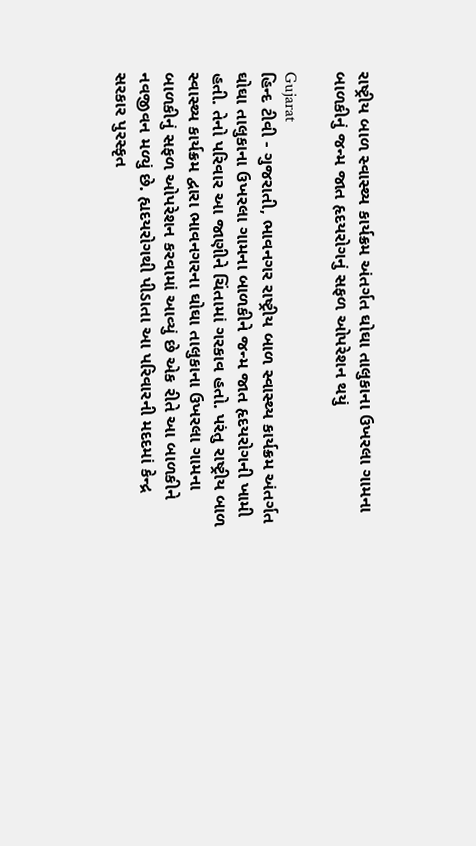રાષ્ટ્રીય બાળ સ્વાસ્થ્ય કાર્યક્રમ અંતર્ગત ઘોઘા તાલુકાના ઉખરલા ગામના બાળકીનું જન્મ જાત હૃદયરોગનું સફળ ઓપરેશન થયું

Gujarat
હિન્દ ટીવી - ગુજરાતી, ભાવનગર રાષ્ટ્રીય બાળ સ્વાસ્થ્ય કાર્યક્રમ અંતર્ગત ઘોઘા તાલુકાના ઉખરલા ગામના બાળકીને જન્મ જાત હૃદયરોગની ખામી હતી. તેનો પરિવાર આ જાણીને ચિંતામાં ગરકાવ હતો. પરંતુ રાષ્ટ્રીય બાળ સ્વાસ્થ્ય કાર્યક્રમ દ્વારા ભાવનગરના ઘોઘા તાલુકાના ઉખરલા ગામના બાળકીનું સફળ ઓપરેશન કરવામાં આવ્યું છે એક રીતે આ બાળકીને નવજીવન મળ્યું છે. હ્યદયરોગથી પીડાતા આ પરિવારની મદદમાં કેન્દ્ર સરકાર પુરસ્કૃત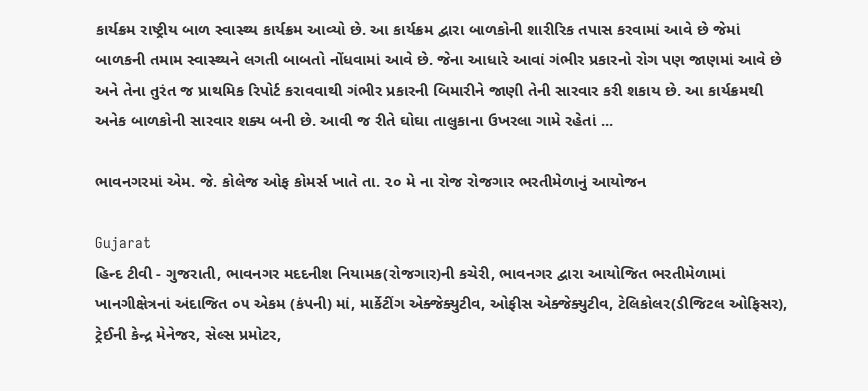કાર્યક્રમ રાષ્ટ્રીય બાળ સ્વાસ્થ્ય કાર્યક્રમ આવ્યો છે. આ કાર્યક્રમ દ્વારા બાળકોની શારીરિક તપાસ કરવામાં આવે છે જેમાં બાળકની તમામ સ્વાસ્થ્યને લગતી બાબતો નોંધવામાં આવે છે. જેના આધારે આવાં ગંભીર પ્રકારનો રોગ પણ જાણમાં આવે છે અને તેના તુરંત જ પ્રાથમિક રિપોર્ટ કરાવવાથી ગંભીર પ્રકારની બિમારીને જાણી તેની સારવાર કરી શકાય છે. આ કાર્યક્રમથી અનેક બાળકોની સારવાર શક્ય બની છે. આવી જ રીતે ઘોઘા તાલુકાના ઉખરલા ગામે રહેતાં ...

ભાવનગરમાં એમ. જે. કોલેજ ઓફ કોમર્સ ખાતે તા. ૨૦ મે ના રોજ રોજગાર ભરતીમેળાનું આયોજન

Gujarat
હિન્દ ટીવી - ગુજરાતી, ભાવનગર મદદનીશ નિયામક(રોજગાર)ની કચેરી, ભાવનગર દ્વારા આયોજિત ભરતીમેળામાં ખાનગીક્ષેત્રનાં અંદાજિત ૦૫ એકમ (કંપની) માં, માર્કેટીંગ એક્જેક્યુટીવ, ઓફીસ એક્જેક્યુટીવ, ટેલિકોલર(ડીજિટલ ઓફિસર), ટ્રેઈની કેન્દ્ર મેનેજર, સેલ્સ પ્રમોટર,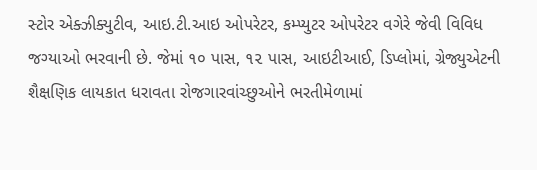સ્ટોર એક્ઝીક્યુટીવ, આઇ.ટી.આઇ ઓપરેટર, કમ્પ્યુટર ઓપરેટર વગેરે જેવી વિવિધ જગ્યાઓ ભરવાની છે. જેમાં ૧૦ પાસ, ૧૨ પાસ, આઇટીઆઈ, ડિપ્લોમાં, ગ્રેજ્યુએટની શૈક્ષણિક લાયકાત ધરાવતા રોજગારવાંચ્છુઓને ભરતીમેળામાં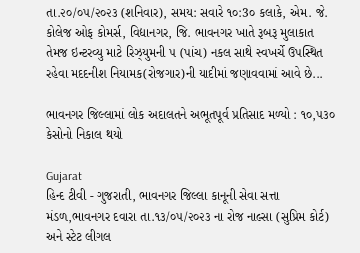તા.૨૦/૦૫/૨૦૨૩ (શનિવાર), સમય: સવારે ૧૦:3૦ કલાકે, એમ. જે. કોલેજ ઓફ કોમર્સ, વિદ્યાનગર, જિ. ભાવનગર ખાતે રૂબરૂ મુલાકાત તેમજ ઇન્ટરવ્યુ માટે રિઝ્યુમની ૫ (પાંચ) નકલ સાથે સ્વખર્ચે ઉપસ્થિત રહેવા મદદનીશ નિયામક(રોજગાર)ની યાદીમાં જણાવવામાં આવે છે...

ભાવનગર જિલ્લામાં લોક અદાલતને અભૂતપૂર્વ પ્રતિસાદ મળ્યો : ૧૦,૫૩૦ કેસોનો નિકાલ થયો

Gujarat
હિન્દ ટીવી - ગુજરાતી, ભાવનગર જિલ્લા કાનૂની સેવા સત્તા મંડળ,ભાવનગર દવારા તા.૧૩/૦૫/૨૦૨૩ ના રોજ નાલ્સા (સુપ્રિમ કોર્ટ) અને સ્ટેટ લીગલ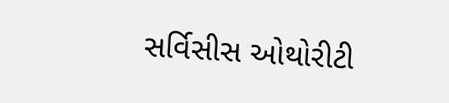સર્વિસીસ ઓથોરીટી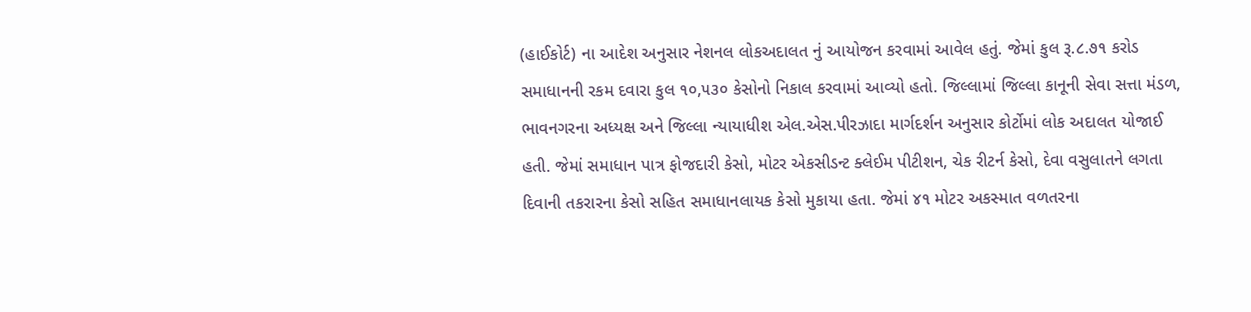(હાઈકોર્ટ) ના આદેશ અનુસાર નેશનલ લોકઅદાલત નું આયોજન કરવામાં આવેલ હતું. જેમાં કુલ રૂ.૮.૭૧ કરોડ સમાધાનની રકમ દવારા કુલ ૧૦,૫૩૦ કેસોનો નિકાલ કરવામાં આવ્યો હતો. જિલ્લામાં જિલ્લા કાનૂની સેવા સત્તા મંડળ, ભાવનગરના અધ્યક્ષ અને જિલ્લા ન્યાયાધીશ એલ.એસ.પીરઝાદા માર્ગદર્શન અનુસાર કોર્ટોમાં લોક અદાલત યોજાઈ હતી. જેમાં સમાધાન પાત્ર ફોજદારી કેસો, મોટર એકસીડન્ટ ક્લેઈમ પીટીશન, ચેક રીટર્ન કેસો, દેવા વસુલાતને લગતા દિવાની તકરારના કેસો સહિત સમાધાનલાયક કેસો મુકાયા હતા. જેમાં ૪૧ મોટર અકસ્માત વળતરના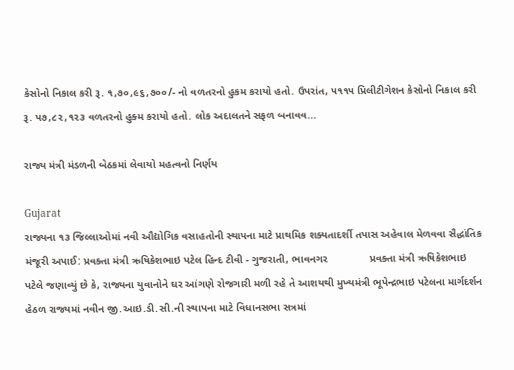કેસોનો નિકાલ કરી રૂ. ૧,૭૦,૯૬,૭૦૦/- નો વળતરનો હુકમ કરાયો હતો. ઉપરાંત, ૫૧૧૫ પ્રિલીટીગેશન કેસોનો નિકાલ કરી રૂ. પ૭,૮૨,૧૨૩ વળતરનો હુક્મ કરાયો હતો. લોક અદાલતને સફળ બનાવવ...

રાજ્ય મંત્રી મંડળની બેઠકમાં લેવાયો મહત્વનો નિર્ણય

Gujarat
રાજ્યના ૧૩ જિલ્લાઓમાં નવી ઔદ્યોગિક વસાહતોની સ્થાપના માટે પ્રાથમિક શક્યતાદર્શી તપાસ અહેવાલ મેળવવા સૈદ્ધાંતિક મંજૂરી અપાઈ: પ્રવક્તા મંત્રી ઋષિકેશભાઇ પટેલ હિન્દ ટીવી - ગુજરાતી, ભાવનગર              પ્રવક્તા મંત્રી ઋષિકેશભાઇ પટેલે જણાવ્યું છે કે, રાજ્યના યુવાનોને ઘર આંગણે રોજગારી મળી રહે તે આશયથી મુખ્યમંત્રી ભૂપેન્‍દ્રભાઇ પટેલના માર્ગદર્શન હેઠળ રાજ્યમાં નવીન જી.આઇ.ડી.સી.ની સ્થાપના માટે વિધાનસભા સત્રમાં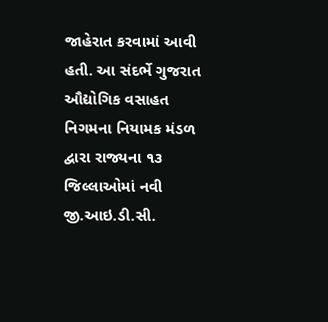જાહેરાત કરવામાં આવી હતી. આ સંદર્ભે ગુજરાત ઔદ્યોગિક વસાહત નિગમના નિયામક મંડળ દ્વારા રાજ્યના ૧૩ જિલ્લાઓમાં નવી જી.આઇ.ડી.સી.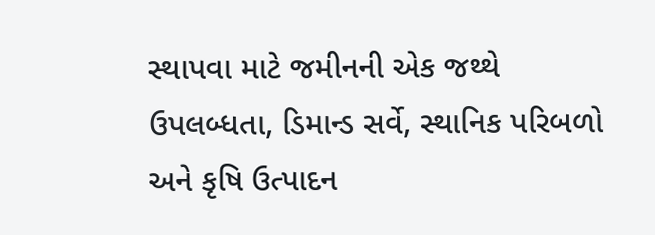સ્થાપવા માટે જમીનની એક જથ્થે ઉપલબ્ધતા, ડિમાન્ડ સર્વે, સ્થાનિક પરિબળો અને કૃષિ ઉત્પાદન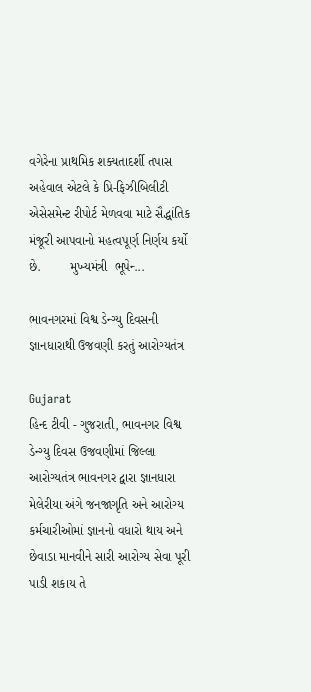વગેરેના પ્રાથમિક શક્યતાદર્શી તપાસ અહેવાલ એટલે કે પ્રિ-ફિઝીબિલીટી એસેસમેન્ટ રીપોર્ટ મેળવવા માટે સૈદ્ધાંતિક મંજૂરી આપવાનો મહત્વપૂર્ણ નિર્ણય કર્યો છે.        મુખ્યમંત્રી  ભૂપેન્‍...

ભાવનગરમાં વિશ્વ ડેન્ગ્યુ દિવસની જ્ઞાનધારાથી ઉજવણી કરતું આરોગ્યતંત્ર

Gujarat
હિન્દ ટીવી - ગુજરાતી, ભાવનગર વિશ્વ ડેન્ગ્યુ દિવસ ઉજવણીમાં જિલ્લા આરોગ્યતંત્ર ભાવનગર દ્વારા જ્ઞાનધારા મેલેરીયા અંગે જનજાગૃતિ અને આરોગ્ય કર્મચારીઓમાં જ્ઞાનનો વધારો થાય અને છેવાડા માનવીને સારી આરોગ્ય સેવા પૂરી પાડી શકાય તે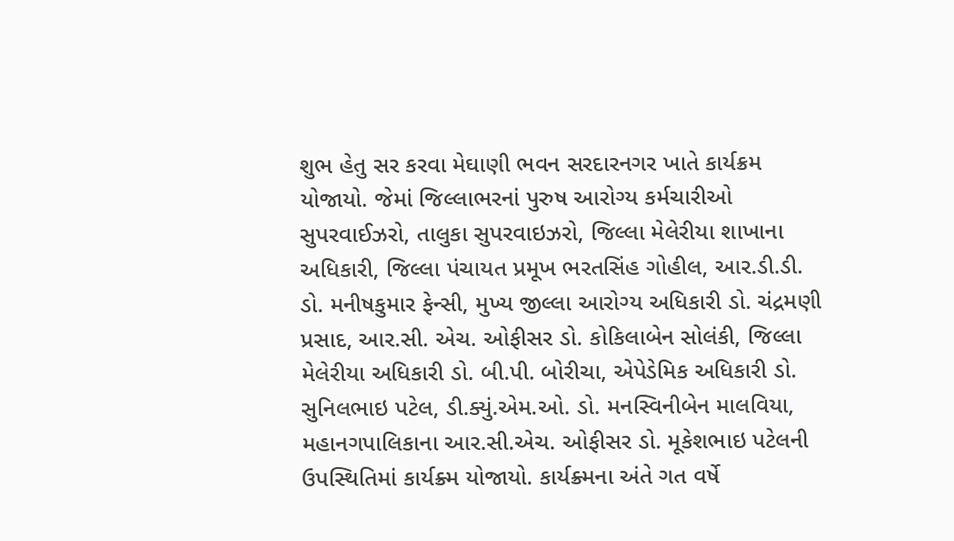શુભ હેતુ સર કરવા મેઘાણી ભવન સરદારનગર ખાતે કાર્યક્રમ યોજાયો. જેમાં જિલ્લાભરનાં પુરુષ આરોગ્ય કર્મચારીઓ સુપરવાઈઝરો, તાલુકા સુપરવાઇઝરો, જિલ્લા મેલેરીયા શાખાના અધિકારી, જિલ્લા પંચાયત પ્રમૂખ ભરતસિંહ ગોહીલ, આર.ડી.ડી. ડો. મનીષકુમાર ફેન્સી, મુખ્ય જીલ્લા આરોગ્ય અધિકારી ડો. ચંદ્રમણી પ્રસાદ, આર.સી. એચ. ઓફીસર ડો. કોકિલાબેન સોલંકી, જિલ્લા મેલેરીયા અધિકારી ડો. બી.પી. બોરીચા, એપેડેમિક અધિકારી ડો. સુનિલભાઇ પટેલ, ડી.ક્યું.એમ.ઓ. ડો. મનસ્વિનીબેન માલવિયા, મહાનગપાલિકાના આર.સી.એચ. ઓફીસર ડો. મૂકેશભાઇ પટેલની ઉપસ્થિતિમાં કાર્યક્ર્મ યોજાયો. કાર્યક્ર્મના અંતે ગત વર્ષે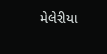મેલેરીયા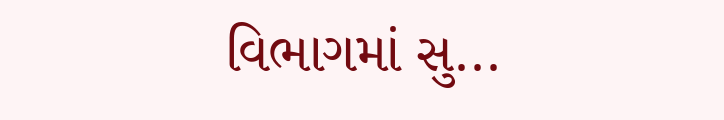વિભાગમાં સુ...